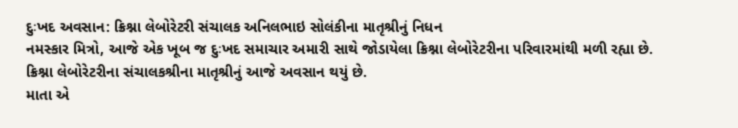દુઃખદ અવસાન: ક્રિશ્ના લેબોરેટરી સંચાલક અનિલભાઇ સોલંકીના માતૃશ્રીનું નિધન
નમસ્કાર મિત્રો, આજે એક ખૂબ જ દુઃખદ સમાચાર અમારી સાથે જોડાયેલા ક્રિશ્ના લેબોરેટરીના પરિવારમાંથી મળી રહ્યા છે. ક્રિશ્ના લેબોરેટરીના સંચાલકશ્રીના માતૃશ્રીનું આજે અવસાન થયું છે.
માતા એ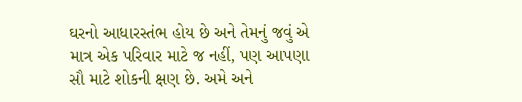ઘરનો આધારસ્તંભ હોય છે અને તેમનું જવું એ માત્ર એક પરિવાર માટે જ નહીં, પણ આપણા સૌ માટે શોકની ક્ષણ છે. અમે અને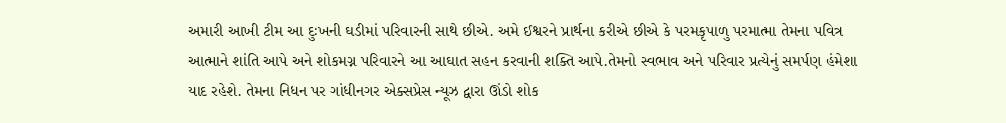અમારી આખી ટીમ આ દુઃખની ઘડીમાં પરિવારની સાથે છીએ. અમે ઈશ્વરને પ્રાર્થના કરીએ છીએ કે પરમકૃપાળુ પરમાત્મા તેમના પવિત્ર આત્માને શાંતિ આપે અને શોકમગ્ન પરિવારને આ આઘાત સહન કરવાની શક્તિ આપે.તેમનો સ્વભાવ અને પરિવાર પ્રત્યેનું સમર્પણ હંમેશા યાદ રહેશે. તેમના નિધન પર ગાંધીનગર એક્સપ્રેસ ન્યૂઝ દ્વારા ઊંડો શોક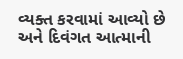વ્યક્ત કરવામાં આવ્યો છે અને દિવંગત આત્માની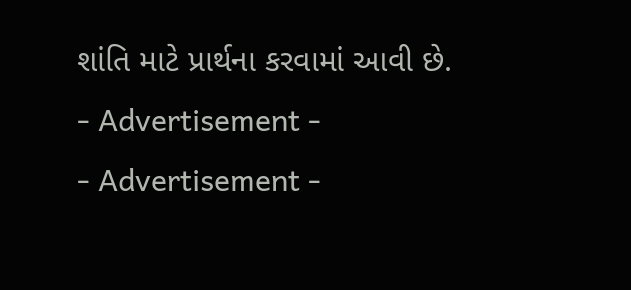શાંતિ માટે પ્રાર્થના કરવામાં આવી છે.
- Advertisement -
- Advertisement -